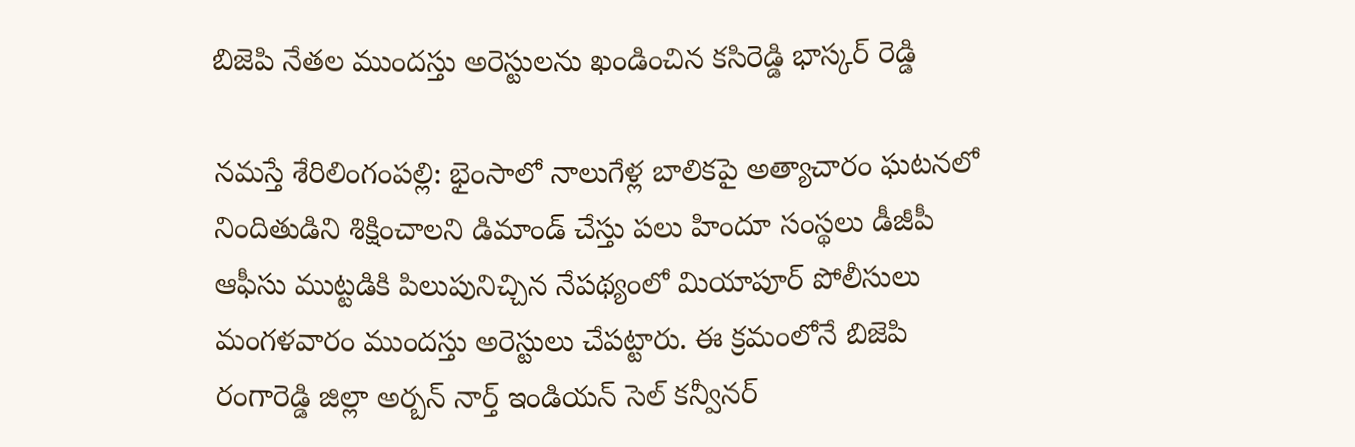బిజెపి నేతల ముందస్తు అరెస్టులను ఖండించిన కసిరెడ్డి భాస్కర్ రెడ్డి

నమస్తే శేరిలింగంపల్లి: భైంసాలో నాలుగేళ్ల బాలికపై అత్యాచారం ఘటనలో నిందితుడిని శిక్షించాలని డిమాండ్ చేస్తు పలు హిందూ సంస్థలు డీజీపీ ఆఫీసు ముట్టడికి పిలుపునిచ్చిన నేపథ్యంలో మియాపూర్ పోలీసులు మంగళవారం ముందస్తు అరెస్టులు చేపట్టారు. ఈ క్రమంలోనే బిజెపి రంగారెడ్డి జిల్లా అర్బన్ నార్త్ ఇండియన్ సెల్ కన్వీనర్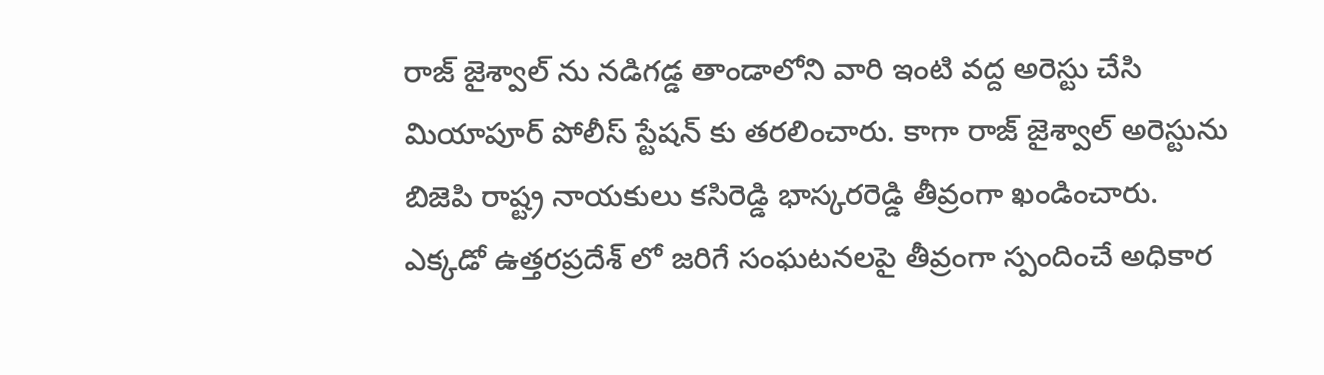రాజ్ జైశ్వాల్ ను నడిగడ్డ తాండాలోని వారి ఇంటి వద్ద అరెస్టు చేసి మియాపూర్ పోలీస్ స్టేషన్ కు తరలించారు. కాగా రాజ్ జైశ్వాల్ అరెస్టును బిజెపి రాష్ట్ర నాయకులు కసిరెడ్డి భాస్కరరెడ్డి తీవ్రంగా ఖండించారు. ఎక్కడో ఉత్తరప్రదేశ్ లో జరిగే సంఘటనలపై తీవ్రంగా స్పందించే అధికార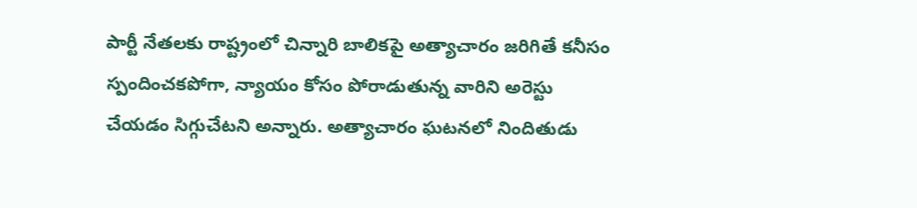పార్టీ నేతలకు రాష్ట్రంలో చిన్నారి బాలికపై అత్యాచారం జరిగితే కనీసం స్పందించకపోగా, న్యాయం కోసం పోరాడుతున్న వారిని అరెస్టు చేయడం సిగ్గుచేటని అన్నారు. అత్యాచారం ఘటనలో నిందితుడు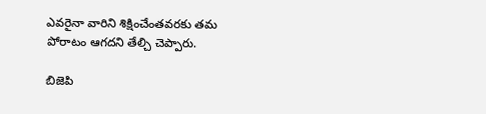ఎవరైనా వారిని శిక్షించేంతవరకు తమ పోరాటం ఆగదని తేల్చి చెప్పారు.

బిజెపి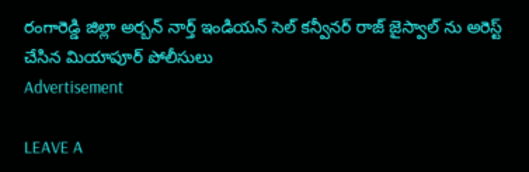రంగారెడ్డి జిల్లా అర్బన్ నార్త్ ఇండియన్ సెల్ కన్వీనర్ రాజ్ జైస్వాల్ ను అరెస్ట్ చేసిన మియాపూర్ పోలీసులు
Advertisement

LEAVE A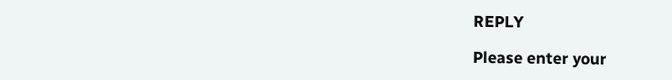REPLY

Please enter your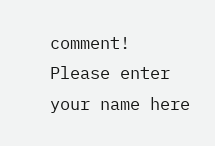comment!
Please enter your name here